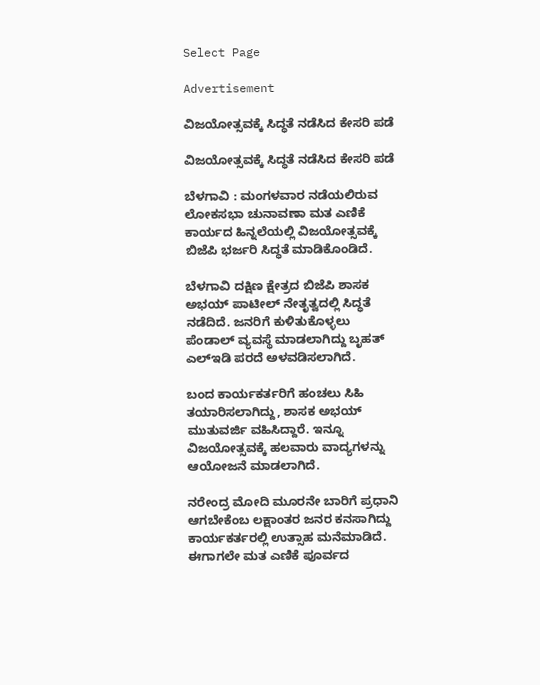Select Page

Advertisement

ವಿಜಯೋತ್ಸವಕ್ಕೆ ಸಿದ್ಧತೆ ನಡೆಸಿದ ಕೇಸರಿ ಪಡೆ

ವಿಜಯೋತ್ಸವಕ್ಕೆ ಸಿದ್ಧತೆ ನಡೆಸಿದ ಕೇಸರಿ ಪಡೆ

ಬೆಳಗಾವಿ : ಮಂಗಳವಾರ ನಡೆಯಲಿರುವ ಲೋಕಸಭಾ ಚುನಾವಣಾ ಮತ ಎಣಿಕೆ ಕಾರ್ಯದ ಹಿನ್ನಲೆಯಲ್ಲಿ ವಿಜಯೋತ್ಸವಕ್ಕೆ ಬಿಜೆಪಿ ಭರ್ಜರಿ ಸಿದ್ಧತೆ ಮಾಡಿಕೊಂಡಿದೆ.

ಬೆಳಗಾವಿ ದಕ್ಷಿಣ ಕ್ಷೇತ್ರದ ಬಿಜೆಪಿ ಶಾಸಕ ಅಭಯ್ ಪಾಟೀಲ್ ನೇತೃತ್ವದಲ್ಲಿ ಸಿದ್ಧತೆ ನಡೆದಿದೆ. ಜನರಿಗೆ ಕುಳಿತುಕೊಳ್ಳಲು ಪೆಂಡಾಲ್ ವ್ಯವಸ್ಥೆ ಮಾಡಲಾಗಿದ್ದು ಬೃಹತ್ ಎಲ್ಇಡಿ ಪರದೆ ಅಳವಡಿಸಲಾಗಿದೆ.

ಬಂದ ಕಾರ್ಯಕರ್ತರಿಗೆ ಹಂಚಲು ಸಿಹಿ ತಯಾರಿಸಲಾಗಿದ್ದು, ಶಾಸಕ ಅಭಯ್ ಮುತುವರ್ಜಿ ವಹಿಸಿದ್ದಾರೆ. ಇನ್ನೂ ವಿಜಯೋತ್ಸವಕ್ಕೆ ಹಲವಾರು ವಾದ್ಯಗಳನ್ನು ಆಯೋಜನೆ ಮಾಡಲಾಗಿದೆ.

ನರೇಂದ್ರ ಮೋದಿ ಮೂರನೇ ಬಾರಿಗೆ ಪ್ರಧಾನಿ ಆಗಬೇಕೆಂಬ ಲಕ್ಷಾಂತರ ಜನರ ಕನಸಾಗಿದ್ದು ಕಾರ್ಯಕರ್ತರಲ್ಲಿ ಉತ್ಸಾಹ ಮನೆಮಾಡಿದೆ. ಈಗಾಗಲೇ ಮತ ಎಣಿಕೆ ಪೂರ್ವದ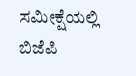ಸಮೀಕ್ಷೆಯಲ್ಲಿ ಬಿಜೆಪಿ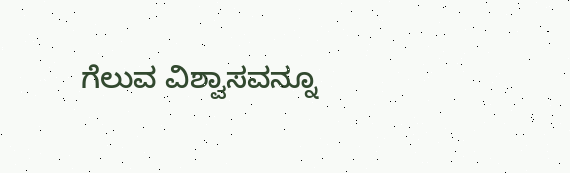ಗೆಲುವ ವಿಶ್ವಾಸವನ್ನೂ‌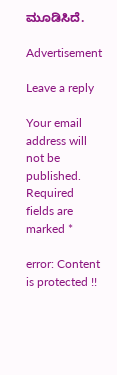ಮೂಡಿಸಿದೆ.

Advertisement

Leave a reply

Your email address will not be published. Required fields are marked *

error: Content is protected !!